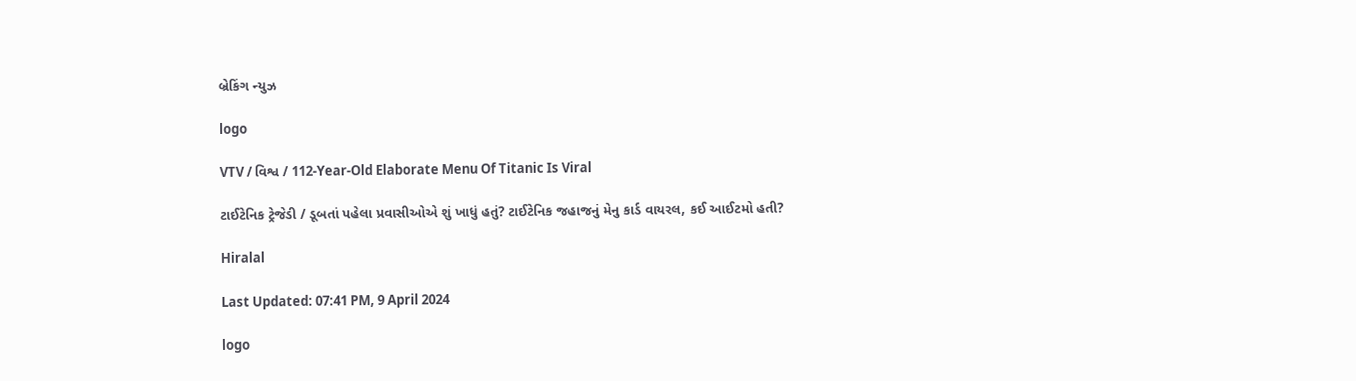બ્રેકિંગ ન્યુઝ

logo

VTV / વિશ્વ / 112-Year-Old Elaborate Menu Of Titanic Is Viral

ટાઈટેનિક ટ્રેજેડી / ડૂબતાં પહેલા પ્રવાસીઓએ શું ખાધું હતું? ટાઈટેનિક જહાજનું મેનુ કાર્ડ વાયરલ, કઈ આઈટમો હતી?

Hiralal

Last Updated: 07:41 PM, 9 April 2024

logo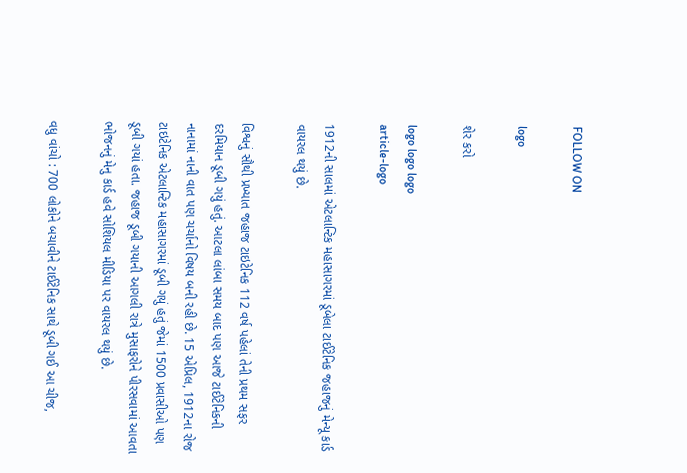FOLLOW ON

logo

શેર કરો

logo logo logo
article-logo

1912ની સાલમાં એટલાન્ટિક મહાસાગરમાં ડૂબેલા ટાઈટેનિક જહાજનું મેન્યૂ કાર્ડ વાયરલ થયું છે.

વિશ્વનું સૌથી પ્રખ્યાત જહાજ ટાઇટેનિક 112 વર્ષ પહેલાં તેની પ્રથમ સફર દરમિયાન ડૂબી ગયું હતું. આટલા લાંબા સમય બાદ પણ આજે ટાઈટેનિકની નાનામાં નાની વાત પણ ચર્ચાનો વિષય બની રહી છે. 15 એપ્રિલ, 1912ના રોજ ટાઇટેનિક એટલાન્ટિક મહાસાગરમાં ડૂબી ગયું હતું જેમાં 1500 પ્રવાસીઓ પણ ડૂબી ગયાં હતા. જહાજ ડૂબી ગયાની આગલી રાત્રે મુસાફરોને પીરસવામાં આવતા ભોજનનું મેનુ કાર્ડ હવે સોશિયલ મીડિયા પર વાયરલ થયું છે.

વધુ વાંચો : 700 લોકોને બચાવીને ટાઈટેનિક સાથે ડૂબી ગઈ આ ચીજ,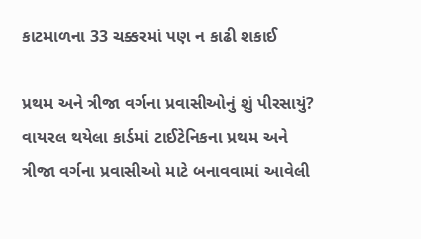કાટમાળના 33 ચક્કરમાં પણ ન કાઢી શકાઈ

પ્રથમ અને ત્રીજા વર્ગના પ્રવાસીઓનું શું પીરસાયું?
વાયરલ થયેલા કાર્ડમાં ટાઈટેનિકના પ્રથમ અને ત્રીજા વર્ગના પ્રવાસીઓ માટે બનાવવામાં આવેલી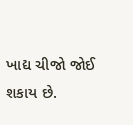ખાદ્ય ચીજો જોઈ શકાય છે.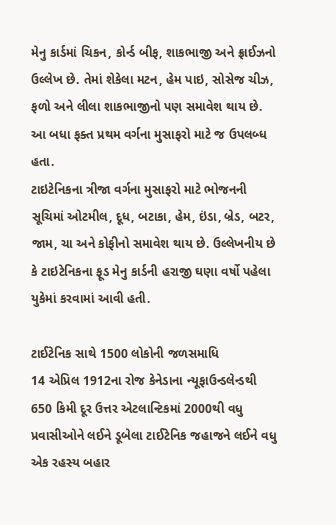મેનુ કાર્ડમાં ચિકન, કોર્ન્ડ બીફ, શાકભાજી અને ફ્રાઈઝનો ઉલ્લેખ છે. તેમાં શેકેલા મટન, હેમ પાઇ, સોસેજ ચીઝ, ફળો અને લીલા શાકભાજીનો પણ સમાવેશ થાય છે. આ બધા ફક્ત પ્રથમ વર્ગના મુસાફરો માટે જ ઉપલબ્ધ હતા.
ટાઇટેનિકના ત્રીજા વર્ગના મુસાફરો માટે ભોજનની સૂચિમાં ઓટમીલ, દૂધ, બટાકા, હેમ, ઇંડા, બ્રેડ, બટર, જામ, ચા અને કોફીનો સમાવેશ થાય છે. ઉલ્લેખનીય છે કે ટાઇટેનિકના ફૂડ મેનુ કાર્ડની હરાજી ઘણા વર્ષો પહેલા યુકેમાં કરવામાં આવી હતી.

ટાઈટેનિક સાથે 1500 લોકોની જળસમાધિ
14 એપ્રિલ 1912ના રોજ કેનેડાના ન્યૂફાઉન્ડલેન્ડથી 650 કિમી દૂર ઉત્તર એટલાન્ટિકમાં 2000થી વધુ પ્રવાસીઓને લઈને ડૂબેલા ટાઈટેનિક જહાજને લઈને વધુ એક રહસ્ય બહાર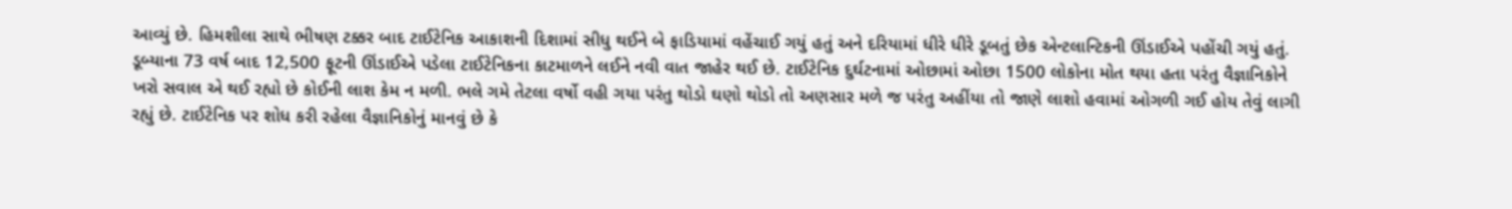આવ્યું છે. હિમશીલા સાથે ભીષણ ટક્કર બાદ ટાઈટેનિક આકાશની દિશામાં સીધુ થઈને બે ફાડિયામાં વહેંચાઈ ગયું હતું અને દરિયામાં ધીરે ધીરે ડૂબતું છેક એન્ટલાન્ટિકની ઊંડાઈએ પહોંચી ગયું હતું. ડૂબ્યાના 73 વર્ષ બાદ 12,500 ફૂટની ઊંડાઈએ પડેલા ટાઈટેનિકના કાટમાળને લઈને નવી વાત જાહેર થઈ છે. ટાઈટેનિક દુર્ઘટનામાં ઓછામાં ઓછા 1500 લોકોના મોત થયા હતા પરંતુ વૈજ્ઞાનિકોને ખરો સવાલ એ થઈ રહ્યો છે કોઈની લાશ કેમ ન મળી. ભલે ગમે તેટલા વર્ષો વહી ગયા પરંતુ થોડો ઘણો થોડો તો અણસાર મળે જ પરંતુ અહીંયા તો જાણે લાશો હવામાં ઓગળી ગઈ હોય તેવું લાગી રહ્યું છે. ટાઈટેનિક પર શોધ કરી રહેલા વૈજ્ઞાનિકોનું માનવું છે કે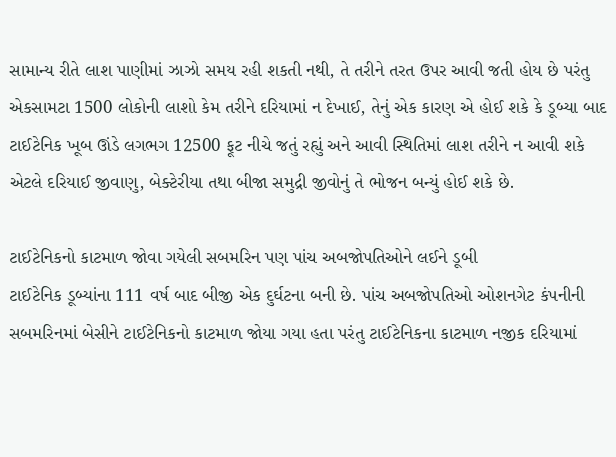સામાન્ય રીતે લાશ પાણીમાં ઝાઝો સમય રહી શકતી નથી, તે તરીને તરત ઉપર આવી જતી હોય છે પરંતુ એકસામટા 1500 લોકોની લાશો કેમ તરીને દરિયામાં ન દેખાઈ, તેનું એક કારણ એ હોઈ શકે કે ડૂબ્યા બાદ ટાઈટેનિક ખૂબ ઊંડે લગભગ 12500 ફૂટ નીચે જતું રહ્યું અને આવી સ્થિતિમાં લાશ તરીને ન આવી શકે એટલે દરિયાઈ જીવાણુ, બેક્ટેરીયા તથા બીજા સમુદ્રી જીવોનું તે ભોજન બન્યું હોઈ શકે છે.

ટાઈટેનિકનો કાટમાળ જોવા ગયેલી સબમરિન પણ પાંચ અબજોપતિઓને લઈને ડૂબી
ટાઈટેનિક ડૂબ્યાંના 111 વર્ષ બાદ બીજી એક દુર્ઘટના બની છે. પાંચ અબજોપતિઓ ઓશનગેટ કંપનીની સબમરિનમાં બેસીને ટાઈટેનિકનો કાટમાળ જોયા ગયા હતા પરંતુ ટાઈટેનિકના કાટમાળ નજીક દરિયામાં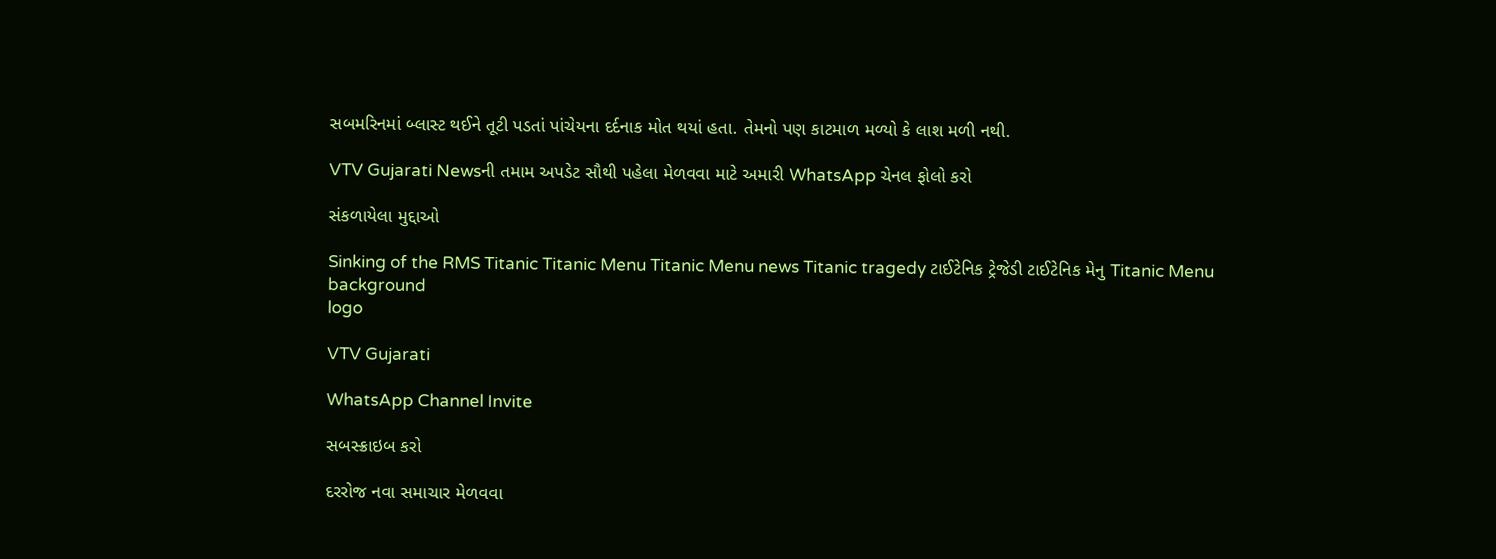સબમરિનમાં બ્લાસ્ટ થઈને તૂટી પડતાં પાંચેયના દર્દનાક મોત થયાં હતા. તેમનો પણ કાટમાળ મળ્યો કે લાશ મળી નથી.

VTV Gujarati Newsની તમામ અપડેટ સૌથી પહેલા મેળવવા માટે અમારી WhatsApp ચેનલ ફોલો કરો

સંકળાયેલા મુદ્દાઓ

Sinking of the RMS Titanic Titanic Menu Titanic Menu news Titanic tragedy ટાઈટેનિક ટ્રેજેડી ટાઈટેનિક મેનુ Titanic Menu
background
logo

VTV Gujarati

WhatsApp Channel Invite

સબસ્ક્રાઇબ કરો

દરરોજ નવા સમાચાર મેળવવા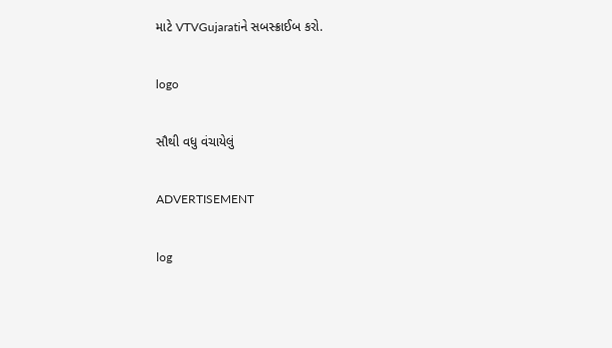માટે VTVGujaratiને સબસ્ક્રાઈબ કરો.

logo

સૌથી વધુ વંચાયેલું

ADVERTISEMENT

log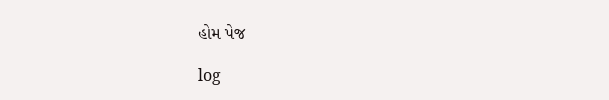હોમ પેજ

log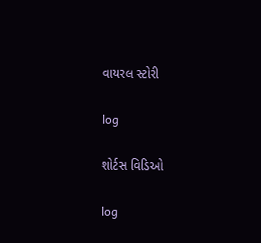વાયરલ સ્ટોરી

log

શોર્ટસ વિડિઓ

log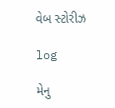વેબ સ્ટોરીઝ

log

મેનુ